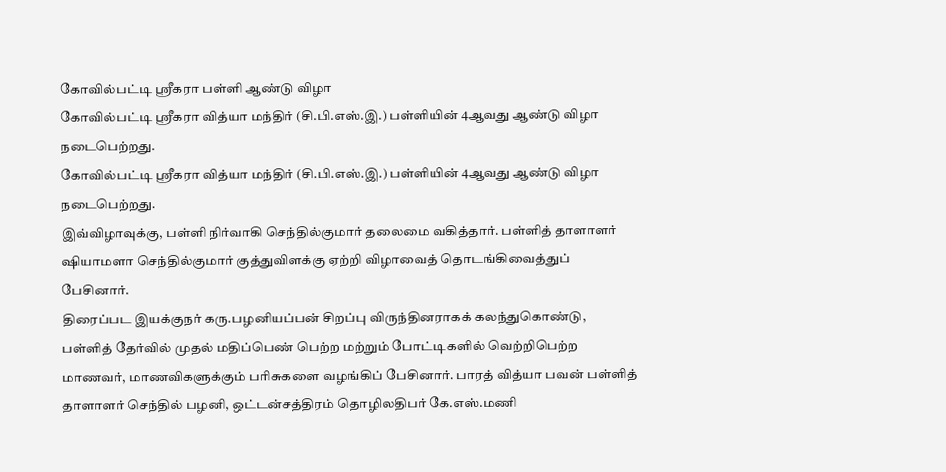கோவில்பட்டி ஸ்ரீகரா பள்ளி ஆண்டு விழா
கோவில்பட்டி ஸ்ரீகரா வித்யா மந்திர் (சி.பி.எஸ்.இ.) பள்ளியின் 4ஆவது ஆண்டு விழா நடைபெற்றது.
கோவில்பட்டி ஸ்ரீகரா வித்யா மந்திர் (சி.பி.எஸ்.இ.) பள்ளியின் 4ஆவது ஆண்டு விழா நடைபெற்றது.
இவ்விழாவுக்கு, பள்ளி நிர்வாகி செந்தில்குமார் தலைமை வகித்தார். பள்ளித் தாளாளர் ஷியாமளா செந்தில்குமார் குத்துவிளக்கு ஏற்றி விழாவைத் தொடங்கிவைத்துப் பேசினார்.
திரைப்பட இயக்குநர் கரு.பழனியப்பன் சிறப்பு விருந்தினராகக் கலந்துகொண்டு, பள்ளித் தேர்வில் முதல் மதிப்பெண் பெற்ற மற்றும் போட்டிகளில் வெற்றிபெற்ற மாணவர், மாணவிகளுக்கும் பரிசுகளை வழங்கிப் பேசினார். பாரத் வித்யா பவன் பள்ளித் தாளாளர் செந்தில் பழனி, ஒட்டன்சத்திரம் தொழிலதிபர் கே.எஸ்.மணி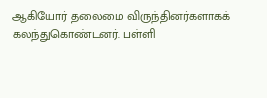ஆகியோர் தலைமை விருந்தினர்களாகக் கலந்துகொண்டனர். பள்ளி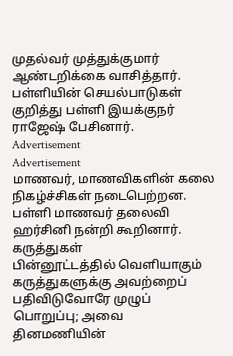முதல்வர் முத்துக்குமார் ஆண்டறிக்கை வாசித்தார். பள்ளியின் செயல்பாடுகள் குறித்து பள்ளி இயக்குநர் ராஜேஷ் பேசினார்.
Advertisement
Advertisement
மாணவர், மாணவிகளின் கலை நிகழ்ச்சிகள் நடைபெற்றன. பள்ளி மாணவர் தலைவி ஹர்சினி நன்றி கூறினார்.
கருத்துகள்
பின்னூட்டத்தில் வெளியாகும் கருத்துகளுக்கு அவற்றைப் பதிவிடுவோரே முழுப் பொறுப்பு; அவை தினமணியின்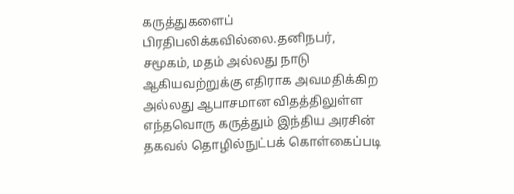கருத்துகளைப் பிரதிபலிக்கவில்லை.தனிநபர், சமூகம், மதம் அல்லது நாடு ஆகியவற்றுக்கு எதிராக அவமதிக்கிற அல்லது ஆபாசமான விதத்திலுள்ள எந்தவொரு கருத்தும் இந்திய அரசின் தகவல் தொழில்நுட்பக் கொள்கைப்படி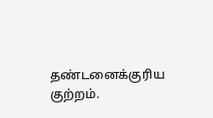தண்டனைக்குரிய குற்றம்.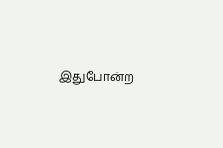இதுபோன்ற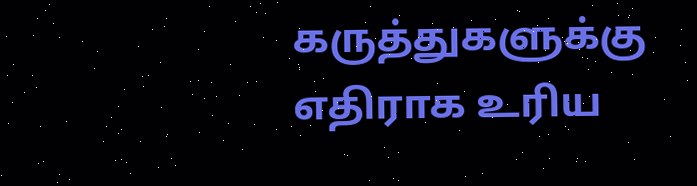கருத்துகளுக்கு எதிராக உரிய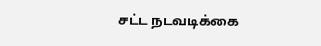சட்ட நடவடிக்கை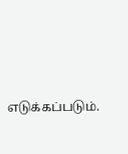எடுக்கப்படும்.